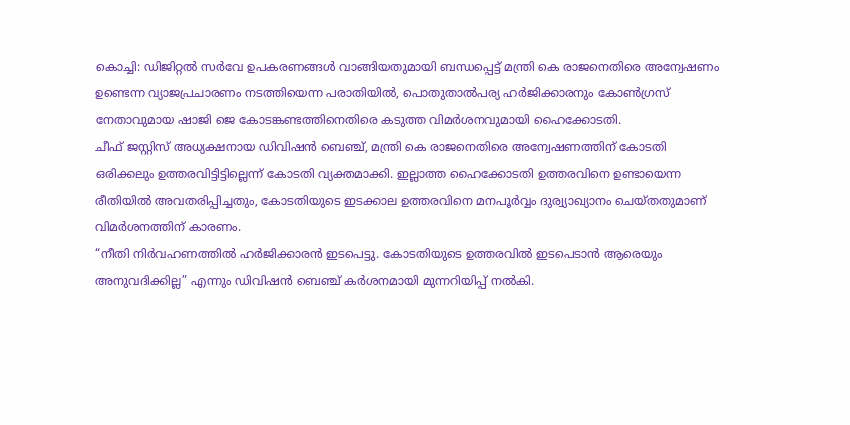കൊച്ചി: ഡിജിറ്റൽ സർവേ ഉപകരണങ്ങൾ വാങ്ങിയതുമായി ബന്ധപ്പെട്ട് മന്ത്രി കെ രാജനെതിരെ അന്വേഷണം ഉണ്ടെന്ന വ്യാജപ്രചാരണം നടത്തിയെന്ന പരാതിയിൽ, പൊതുതാൽപര്യ ഹർജിക്കാരനും കോൺഗ്രസ് നേതാവുമായ ഷാജി ജെ കോടങ്കണ്ടത്തിനെതിരെ കടുത്ത വിമർശനവുമായി ഹൈക്കോടതി.
ചീഫ് ജസ്റ്റിസ് അധ്യക്ഷനായ ഡിവിഷൻ ബെഞ്ച്, മന്ത്രി കെ രാജനെതിരെ അന്വേഷണത്തിന് കോടതി ഒരിക്കലും ഉത്തരവിട്ടിട്ടില്ലെന്ന് കോടതി വ്യക്തമാക്കി. ഇല്ലാത്ത ഹൈക്കോടതി ഉത്തരവിനെ ഉണ്ടായെന്ന രീതിയിൽ അവതരിപ്പിച്ചതും, കോടതിയുടെ ഇടക്കാല ഉത്തരവിനെ മനപൂർവ്വം ദുര്വ്യാഖ്യാനം ചെയ്തതുമാണ് വിമർശനത്തിന് കാരണം.
“നീതി നിർവഹണത്തിൽ ഹർജിക്കാരൻ ഇടപെട്ടു. കോടതിയുടെ ഉത്തരവിൽ ഇടപെടാൻ ആരെയും അനുവദിക്കില്ല” എന്നും ഡിവിഷൻ ബെഞ്ച് കർശനമായി മുന്നറിയിപ്പ് നൽകി.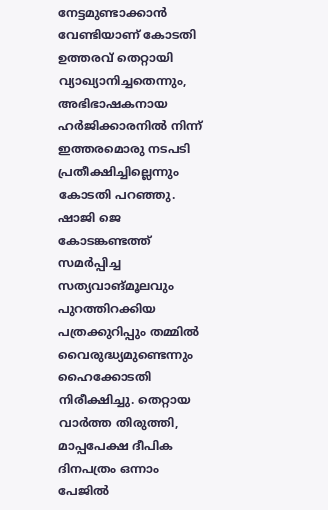നേട്ടമുണ്ടാക്കാൻ വേണ്ടിയാണ് കോടതി ഉത്തരവ് തെറ്റായി വ്യാഖ്യാനിച്ചതെന്നും, അഭിഭാഷകനായ ഹർജിക്കാരനിൽ നിന്ന് ഇത്തരമൊരു നടപടി പ്രതീക്ഷിച്ചില്ലെന്നും കോടതി പറഞ്ഞു.
ഷാജി ജെ കോടങ്കണ്ടത്ത് സമർപ്പിച്ച സത്യവാങ്മൂലവും പുറത്തിറക്കിയ പത്രക്കുറിപ്പും തമ്മിൽ വൈരുദ്ധ്യമുണ്ടെന്നും ഹൈക്കോടതി നിരീക്ഷിച്ചു. തെറ്റായ വാർത്ത തിരുത്തി, മാപ്പപേക്ഷ ദീപിക ദിനപത്രം ഒന്നാം പേജിൽ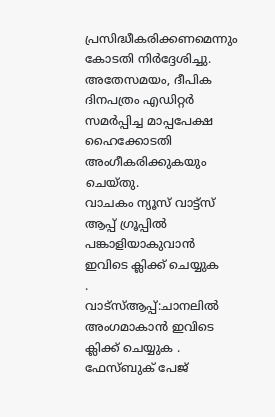പ്രസിദ്ധീകരിക്കണമെന്നും കോടതി നിർദ്ദേശിച്ചു. അതേസമയം, ദീപിക ദിനപത്രം എഡിറ്റർ സമർപ്പിച്ച മാപ്പപേക്ഷ ഹൈക്കോടതി അംഗീകരിക്കുകയും ചെയ്തു.
വാചകം ന്യൂസ് വാട്ട്സ് ആപ്പ് ഗ്രൂപ്പിൽ പങ്കാളിയാകുവാൻ
ഇവിടെ ക്ലിക്ക് ചെയ്യുക
.
വാട്സ്ആപ്പ്:ചാനലിൽ അംഗമാകാൻ ഇവിടെ ക്ലിക്ക് ചെയ്യുക .
ഫേസ്ബുക് പേജ്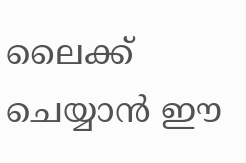ലൈക്ക് ചെയ്യാൻ ഈ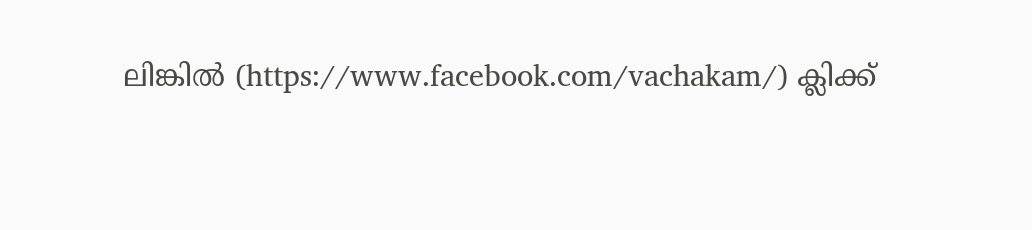ലിങ്കിൽ (https://www.facebook.com/vachakam/) ക്ലിക്ക്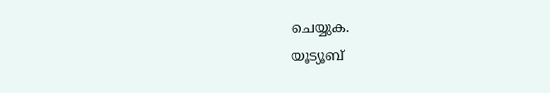ചെയ്യുക.
യൂട്യൂബ്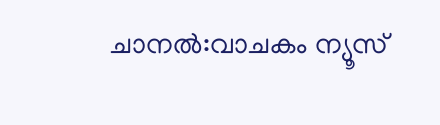ചാനൽ:വാചകം ന്യൂസ്